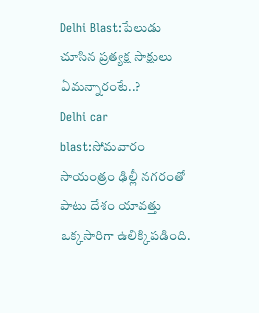Delhi Blast:పేలుడు చూసిన ప్రత్యక్ష సాక్షులు ఏమన్నారంటే..?
Delhi car blast:సోమవారం సాయంత్రం ఢిల్లీ నగరంతో పాటు దేశం యావత్తు ఒక్కసారిగా ఉలిక్కిపడింది.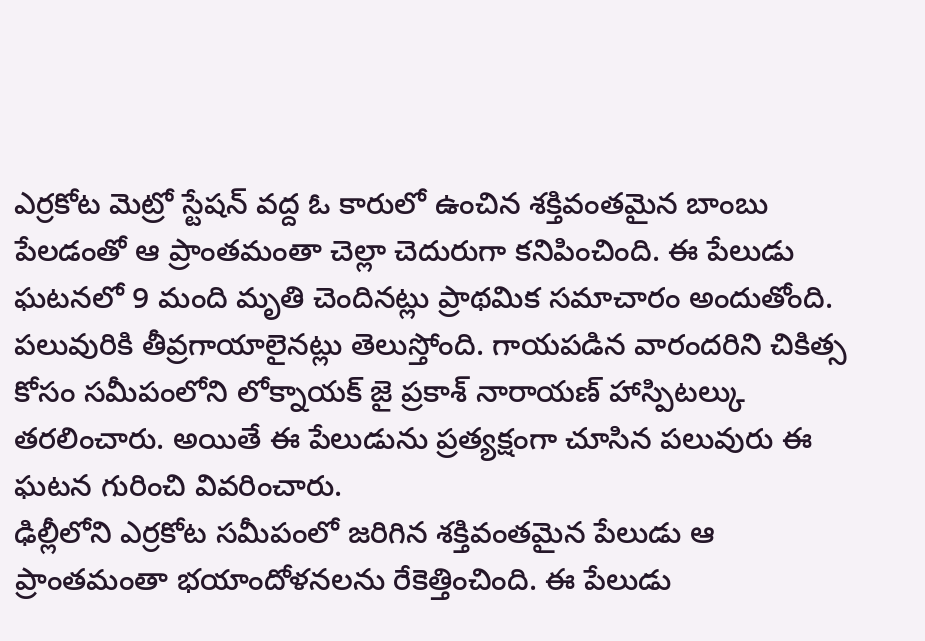ఎర్రకోట మెట్రో స్టేషన్ వద్ద ఓ కారులో ఉంచిన శక్తివంతమైన బాంబు పేలడంతో ఆ ప్రాంతమంతా చెల్లా చెదురుగా కనిపించింది. ఈ పేలుడు ఘటనలో 9 మంది మృతి చెందినట్లు ప్రాథమిక సమాచారం అందుతోంది. పలువురికి తీవ్రగాయాలైనట్లు తెలుస్తోంది. గాయపడిన వారందరిని చికిత్స కోసం సమీపంలోని లోక్నాయక్ జై ప్రకాశ్ నారాయణ్ హాస్పిటల్కు తరలించారు. అయితే ఈ పేలుడును ప్రత్యక్షంగా చూసిన పలువురు ఈ ఘటన గురించి వివరించారు.
ఢిల్లీలోని ఎర్రకోట సమీపంలో జరిగిన శక్తివంతమైన పేలుడు ఆ ప్రాంతమంతా భయాందోళనలను రేకెత్తించింది. ఈ పేలుడు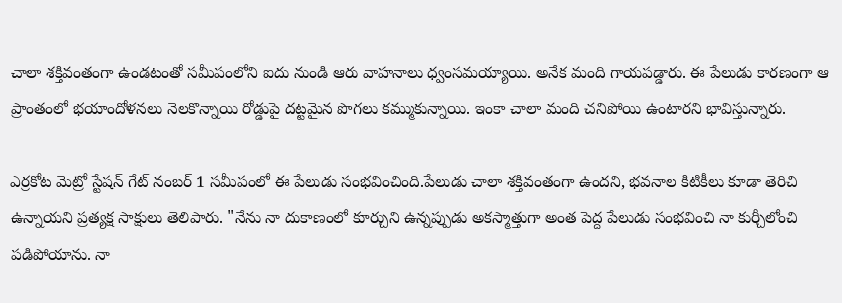చాలా శక్తివంతంగా ఉండటంతో సమీపంలోని ఐదు నుండి ఆరు వాహనాలు ధ్వంసమయ్యాయి. అనేక మంది గాయపడ్డారు. ఈ పేలుడు కారణంగా ఆ ప్రాంతంలో భయాందోళనలు నెలకొన్నాయి రోడ్డుపై దట్టమైన పొగలు కమ్ముకున్నాయి. ఇంకా చాలా మంది చనిపోయి ఉంటారని భావిస్తున్నారు.

ఎర్రకోట మెట్రో స్టేషన్ గేట్ నంబర్ 1 సమీపంలో ఈ పేలుడు సంభవించింది.పేలుడు చాలా శక్తివంతంగా ఉందని, భవనాల కిటికీలు కూడా తెరిచి ఉన్నాయని ప్రత్యక్ష సాక్షులు తెలిపారు. "నేను నా దుకాణంలో కూర్చుని ఉన్నప్పుడు అకస్మాత్తుగా అంత పెద్ద పేలుడు సంభవించి నా కుర్చీలోంచి పడిపోయాను. నా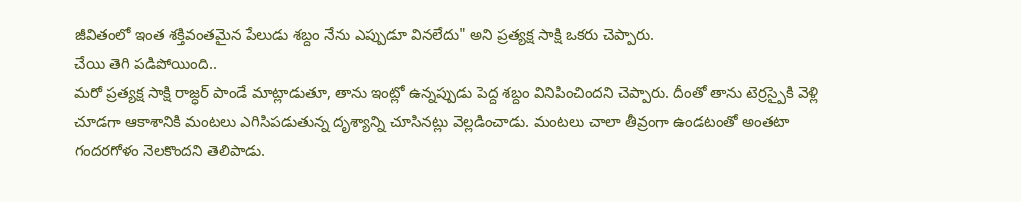జీవితంలో ఇంత శక్తివంతమైన పేలుడు శబ్దం నేను ఎప్పుడూ వినలేదు" అని ప్రత్యక్ష సాక్షి ఒకరు చెప్పారు.
చేయి తెగి పడిపోయింది..
మరో ప్రత్యక్ష సాక్షి రాజ్ధర్ పాండే మాట్లాడుతూ, తాను ఇంట్లో ఉన్నప్పుడు పెద్ద శబ్దం వినిపించిందని చెప్పారు. దీంతో తాను టెర్రస్పైకి వెళ్లి చూడగా ఆకాశానికి మంటలు ఎగిసిపడుతున్న దృశ్యాన్ని చూసినట్లు వెల్లడించాడు. మంటలు చాలా తీవ్రంగా ఉండటంతో అంతటా గందరగోళం నెలకొందని తెలిపాడు.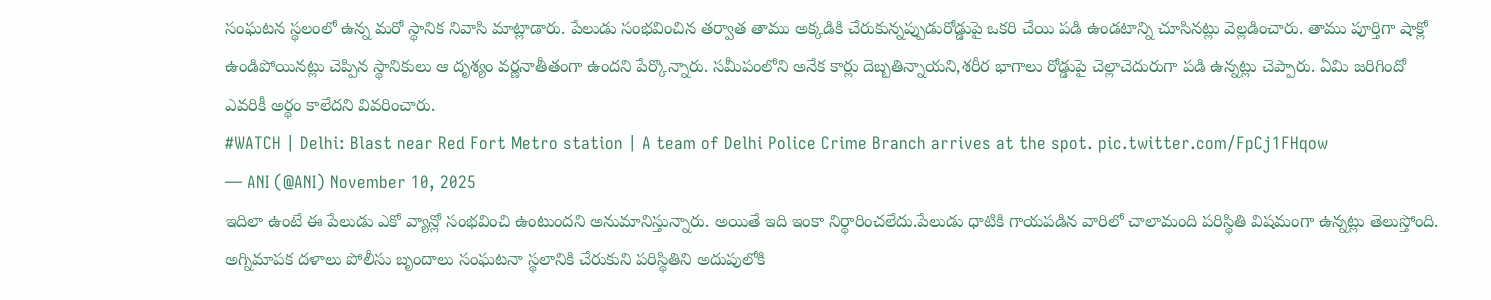సంఘటన స్థలంలో ఉన్న మరో స్థానిక నివాసి మాట్లాడారు. పేలుడు సంభవించిన తర్వాత తాము అక్కడికి చేరుకున్నప్పుడురోడ్డుపై ఒకరి చేయి పడి ఉండటాన్ని చూసినట్లు వెల్లడించారు. తాము పూర్తిగా షాక్లో ఉండిపోయినట్లు చెప్పిన స్థానికులు ఆ దృశ్యం వర్ణనాతీతంగా ఉందని పేర్కొన్నారు. సమీపంలోని అనేక కార్లు దెబ్బతిన్నాయని,శరీర భాగాలు రోడ్డుపై చెల్లాచెదురుగా పడి ఉన్నట్లు చెప్పారు. ఏమి జరిగిందో ఎవరికీ అర్థం కాలేదని వివరించారు.
#WATCH | Delhi: Blast near Red Fort Metro station | A team of Delhi Police Crime Branch arrives at the spot. pic.twitter.com/FpCj1FHqow
— ANI (@ANI) November 10, 2025
ఇదిలా ఉంటే ఈ పేలుడు ఎకో వ్యాన్లో సంభవించి ఉంటుందని అనుమానిస్తున్నారు. అయితే ఇది ఇంకా నిర్థారించలేదు.పేలుడు ధాటికి గాయపడిన వారిలో చాలామంది పరిస్థితి విషమంగా ఉన్నట్లు తెలుస్తోంది. అగ్నిమాపక దళాలు పోలీసు బృందాలు సంఘటనా స్థలానికి చేరుకుని పరిస్థితిని అదుపులోకి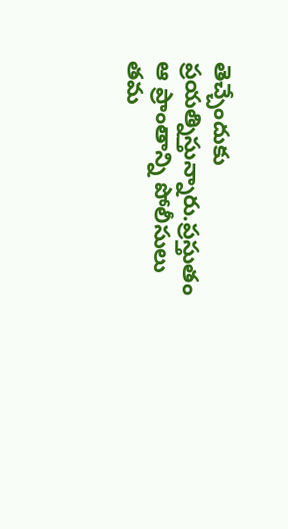తెచ్చేందుకు ప్రయత్నిస్తున్నారు.ప్రస్తుతం ఆ ప్రాంతాన్ని పోలీసులు తమ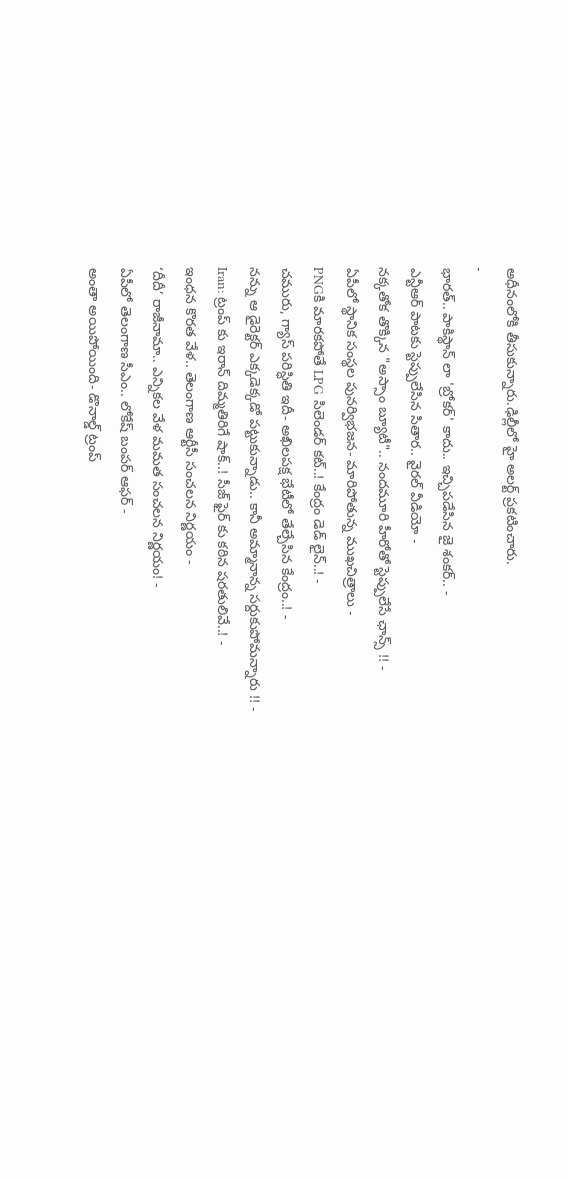అధీనంలోకి తీసుకున్నారు.ఢిల్లీలో హై అలర్ట్ ప్రకటించారు.
-
భారత్.. పాకిస్థాన్ లా 'బ్రోకర్' కాదు.. ఇచ్చిపడేసిన జై శంకర్.. -
ఎన్టీఆర్ పాటకు స్టెప్పులేసిన సితార.. వైరల్ వీడియో -
నక్కతోక తొక్కిన "అస్సాం బ్యూటీ".. నందమూరి హీరోతో స్టెప్పులేసే ఛాన్స్ !! -
ఏపీలో స్థానిక సంస్థల పునర్విభజన- మారిపోతున్న ముఖచిత్రాలు -
PNGకి మారకపోతే LPG సిలెండర్ కట్..! కేంద్రం డెడ్ లైన్..! -
చమురు, గ్యాస్ పరిస్ధితి ఇదీ- అఖిలపక్ష భేటీలో తేల్చేసిన కేంద్రం..! -
నన్ను ఆ డైరెక్టర్ ఎక్కడెక్కడో పట్టుకున్నాడు.. కానీ అమ్మానాన్న సర్దుకుపోమన్నారు !! -
Iran: ట్రంప్ కు ఇరాన్ దిమ్మతిరిగే షాక్..! సీజ్ ఫైర్ కు కఠిన షరతులివే..! -
ఇంధన కొరత వేళ.. తెలంగాణ ఆర్టీసీ సంచలన నిర్ణయం -
‘దీదీ’ రాజీనామా.. ఎన్నికల వేళ మమత సంచలన నిర్ణయం! -
ఏపీలో తెలంగాణ సీఎం.. లోకేష్ బంపర్ ఆఫర్ -
అంతా అయిపోయింది- డొనాల్డ్ ట్రంప్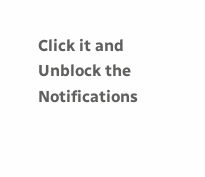Click it and Unblock the Notifications